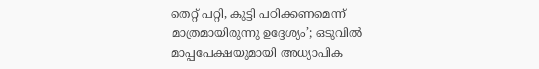തെറ്റ് പറ്റി, കുട്ടി പഠിക്കണമെന്ന് മാത്രമായിരുന്നു ഉദ്ദേശ്യം’; ഒടുവില്‍ മാപ്പപേക്ഷയുമായി അധ്യാപിക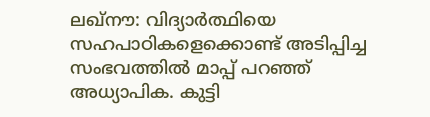ലഖ്നൗ: വിദ്യാര്‍ത്ഥിയെ സഹപാഠികളെക്കൊണ്ട് അടിപ്പിച്ച സംഭവത്തില്‍ മാപ്പ് പറഞ്ഞ് അധ്യാപിക. കുട്ടി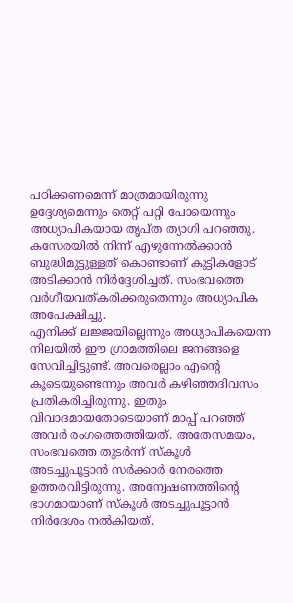പഠിക്കണമെന്ന് മാത്രമായിരുന്നു ഉദ്ദേശ്യമെന്നും തെറ്റ് പറ്റി പോയെന്നും അധ്യാപികയായ തൃപ്ത ത്യാഗി പറഞ്ഞു. കസേരയില്‍ നിന്ന് എഴുന്നേല്‍ക്കാന്‍ ബുദ്ധിമുട്ടുള്ളത് കൊണ്ടാണ് കുട്ടികളോട് അടിക്കാന്‍ നിര്‍ദ്ദേശിച്ചത്. സംഭവത്തെ വര്‍ഗീയവത്കരിക്കരുതെന്നും അധ്യാപിക അപേക്ഷിച്ചു.
എനിക്ക് ലജ്ജയില്ലെന്നും അധ്യാപികയെന്ന നിലയില്‍ ഈ ഗ്രാമത്തിലെ ജനങ്ങളെ സേവിച്ചിട്ടുണ്ട്. അവരെല്ലാം എന്റെ കൂടെയുണ്ടെന്നും അവര്‍ കഴിഞ്ഞദിവസം പ്രതികരിച്ചിരുന്നു. ഇതും വിവാദമായതോടെയാണ് മാപ്പ് പറഞ്ഞ് അവര്‍ രംഗത്തെത്തിയത്. അതേസമയം, സംഭവത്തെ തുടര്‍ന്ന് സ്‌കൂള്‍ അടച്ചുപൂട്ടാന്‍ സര്‍ക്കാര്‍ നേരത്തെ ഉത്തരവിട്ടിരുന്നു. അന്വേഷണത്തിന്റെ ഭാഗമായാണ് സ്‌കൂള്‍ അടച്ചുപൂട്ടാന്‍ നിര്‍ദേശം നല്‍കിയത്.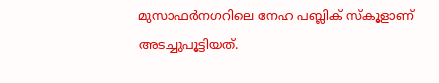മുസാഫര്‍നഗറിലെ നേഹ പബ്ലിക് സ്‌കൂളാണ് അടച്ചുപൂട്ടിയത്.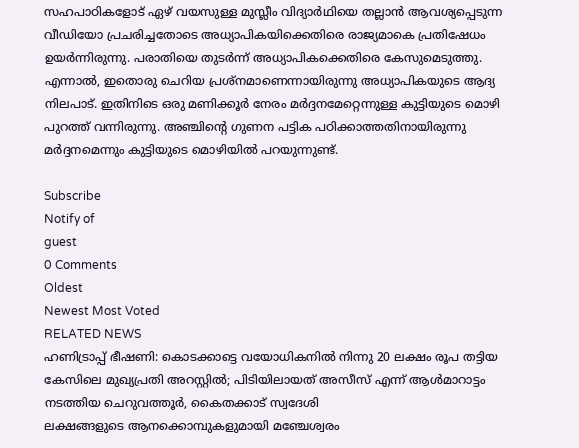സഹപാഠികളോട് ഏഴ് വയസുള്ള മുസ്ലീം വിദ്യാര്‍ഥിയെ തല്ലാന്‍ ആവശ്യപ്പെടുന്ന വീഡിയോ പ്രചരിച്ചതോടെ അധ്യാപികയിക്കെതിരെ രാജ്യമാകെ പ്രതിഷേധം ഉയര്‍ന്നിരുന്നു. പരാതിയെ തുടര്‍ന്ന് അധ്യാപികക്കെതിരെ കേസുമെടുത്തു. എന്നാല്‍, ഇതൊരു ചെറിയ പ്രശ്‌നമാണെന്നായിരുന്നു അധ്യാപികയുടെ ആദ്യ നിലപാട്. ഇതിനിടെ ഒരു മണിക്കൂര്‍ നേരം മര്‍ദ്ദനമേറ്റെന്നുള്ള കുട്ടിയുടെ മൊഴി പുറത്ത് വന്നിരുന്നു. അഞ്ചിന്റെ ഗുണന പട്ടിക പഠിക്കാത്തതിനായിരുന്നു മര്‍ദ്ദനമെന്നും കുട്ടിയുടെ മൊഴിയില്‍ പറയുന്നുണ്ട്.

Subscribe
Notify of
guest
0 Comments
Oldest
Newest Most Voted
RELATED NEWS
ഹണിട്രാപ്പ് ഭീഷണി: കൊടക്കാട്ടെ വയോധികനില്‍ നിന്നു 20 ലക്ഷം രൂപ തട്ടിയ കേസിലെ മുഖ്യപ്രതി അറസ്റ്റില്‍; പിടിയിലായത് അസീസ് എന്ന് ആള്‍മാറാട്ടം നടത്തിയ ചെറുവത്തൂര്‍, കൈതക്കാട് സ്വദേശി
ലക്ഷങ്ങളുടെ ആനക്കൊമ്പുകളുമായി മഞ്ചേശ്വരം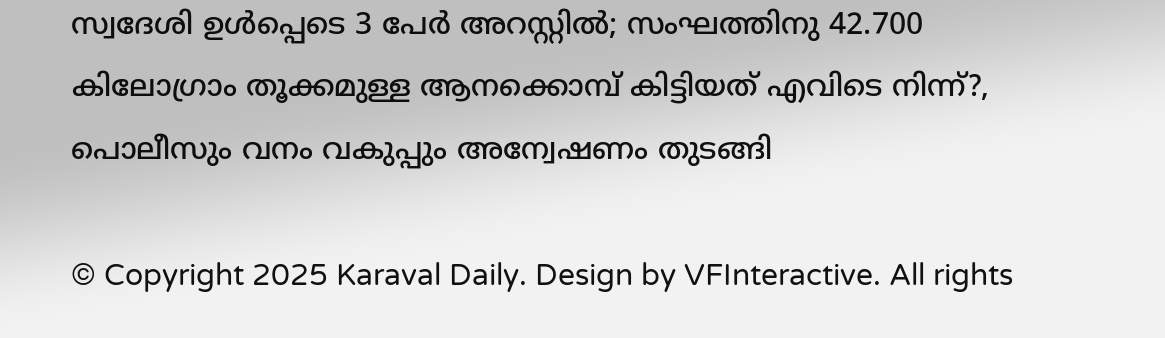സ്വദേശി ഉള്‍പ്പെടെ 3 പേര്‍ അറസ്റ്റില്‍; സംഘത്തിനു 42.700 കിലോഗ്രാം തൂക്കമുള്ള ആനക്കൊമ്പ് കിട്ടിയത് എവിടെ നിന്ന്?, പൊലീസും വനം വകുപ്പും അന്വേഷണം തുടങ്ങി

© Copyright 2025 Karaval Daily. Design by VFInteractive. All rights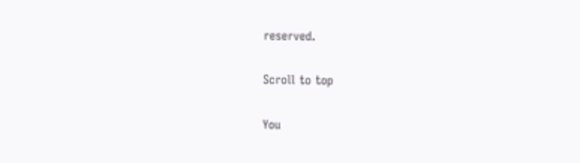reserved.

Scroll to top

You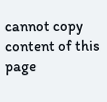cannot copy content of this page